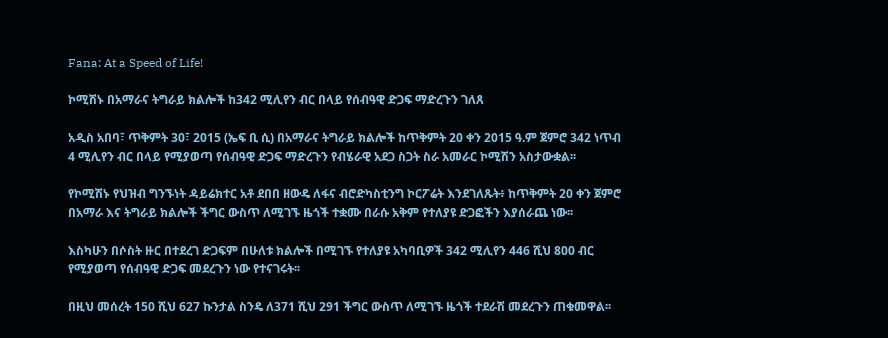Fana: At a Speed of Life!

ኮሚሽኑ በአማራና ትግራይ ክልሎች ከ342 ሚሊየን ብር በላይ የሰብዓዊ ድጋፍ ማድረጉን ገለጸ

አዲስ አበባ፣ ጥቅምት 30፣ 2015 (ኤፍ ቢ ሲ) በአማራና ትግራይ ክልሎች ከጥቅምት 20 ቀን 2015 ዓ.ም ጀምሮ 342 ነጥብ 4 ሚሊየን ብር በላይ የሚያወጣ የሰብዓዊ ድጋፍ ማድረጉን የብሄራዊ አደጋ ስጋት ስራ አመራር ኮሚሽን አስታውቋል፡፡

የኮሚሽኑ የህዝብ ግንኙነት ዳይሬክተር አቶ ደበበ ዘውዴ ለፋና ብሮድካስቲንግ ኮርፖሬት እንደገለጹት፥ ከጥቅምት 20 ቀን ጀምሮ በአማራ እና ትግራይ ክልሎች ችግር ውስጥ ለሚገኙ ዜጎች ተቋሙ በራሱ አቅም የተለያዩ ድጋፎችን እያሰራጨ ነው፡፡

እስካሁን በሶስት ዙር በተደረገ ድጋፍም በሁለቱ ክልሎች በሚገኙ የተለያዩ አካባቢዎች 342 ሚሊየን 446 ሺህ 800 ብር የሚያወጣ የሰብዓዊ ድጋፍ መደረጉን ነው የተናገሩት፡፡

በዚህ መሰረት 150 ሺህ 627 ኩንታል ስንዴ ለ371 ሺህ 291 ችግር ውስጥ ለሚገኙ ዜጎች ተደራሽ መደረጉን ጠቁመዋል፡፡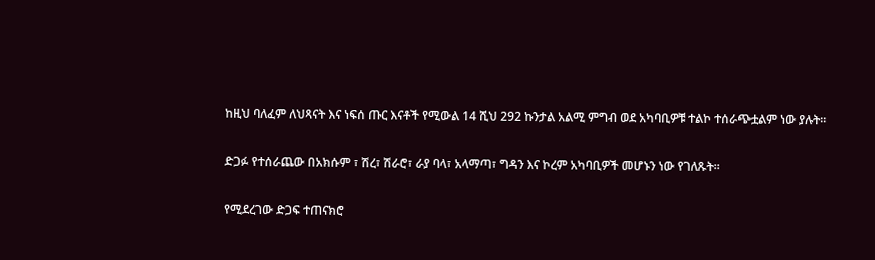ከዚህ ባለፈም ለህጻናት እና ነፍሰ ጡር እናቶች የሚውል 14 ሺህ 292 ኩንታል አልሚ ምግብ ወደ አካባቢዎቹ ተልኮ ተሰራጭቷልም ነው ያሉት።

ድጋፉ የተሰራጨው በአክሱም ፣ ሽረ፣ ሽራሮ፣ ራያ ባላ፣ አላማጣ፣ ግዳን እና ኮረም አካባቢዎች መሆኑን ነው የገለጹት፡፡

የሚደረገው ድጋፍ ተጠናክሮ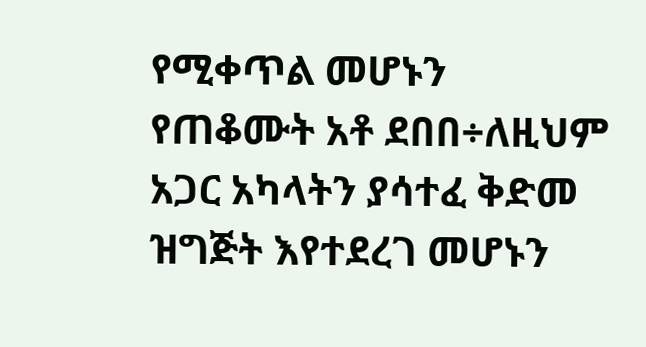የሚቀጥል መሆኑን የጠቆሙት አቶ ደበበ÷ለዚህም አጋር አካላትን ያሳተፈ ቅድመ ዝግጅት እየተደረገ መሆኑን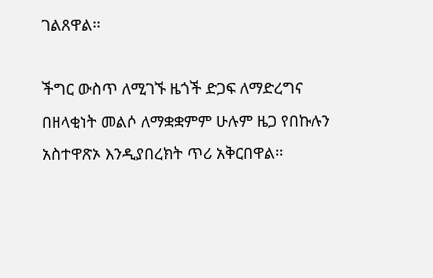ገልጸዋል፡፡

ችግር ውስጥ ለሚገኙ ዜጎች ድጋፍ ለማድረግና በዘላቂነት መልሶ ለማቋቋምም ሁሉም ዜጋ የበኩሉን አስተዋጽኦ እንዲያበረክት ጥሪ አቅርበዋል፡፡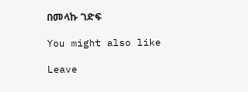በመላኩ ገድፍ

You might also like

Leave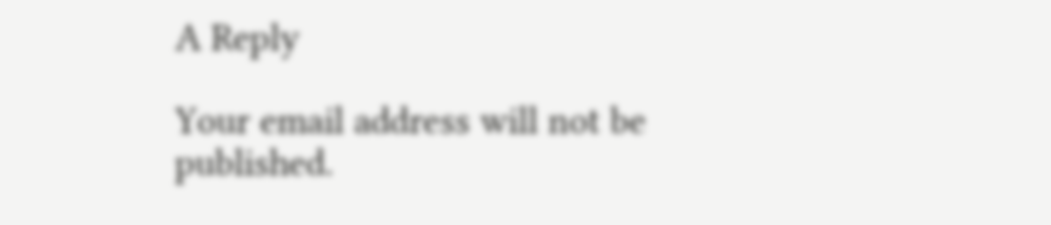A Reply

Your email address will not be published.